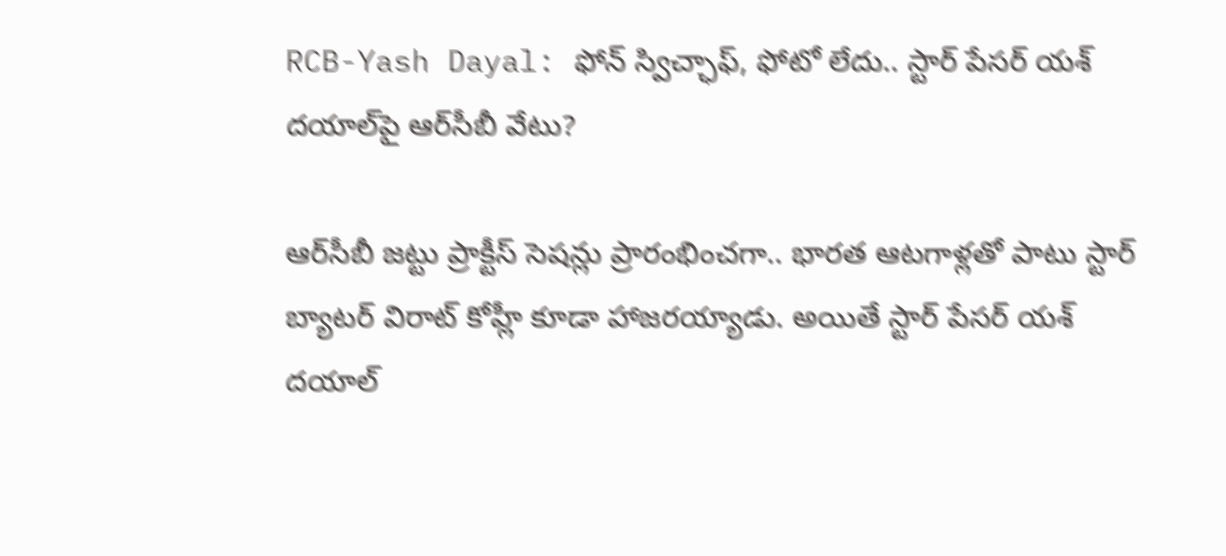RCB-Yash Dayal: ఫోన్ స్విచ్ఛాఫ్, ఫోటో లేదు.. స్టార్ పేసర్ యశ్ దయాల్‌పై ఆర్‌సీబీ వేటు?

ఆర్‌సీబీ జట్టు ప్రాక్టీస్ సెషన్లు ప్రారంభించగా.. భారత ఆటగాళ్లతో పాటు స్టార్ బ్యాటర్ విరాట్ కోహ్లీ కూడా హాజరయ్యాడు. అయితే స్టార్ పేసర్ యశ్ దయాల్‌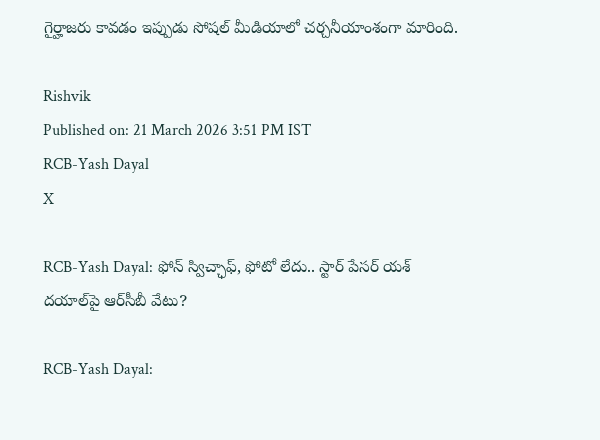గైర్హాజరు కావడం ఇప్పుడు సోషల్ మీడియాలో చర్చనీయాంశంగా మారింది.

Rishvik
Published on: 21 March 2026 3:51 PM IST
RCB-Yash Dayal
X

RCB-Yash Dayal: ఫోన్ స్విచ్ఛాఫ్, ఫోటో లేదు.. స్టార్ పేసర్ యశ్ దయాల్‌పై ఆర్‌సీబీ వేటు?

RCB-Yash Dayal: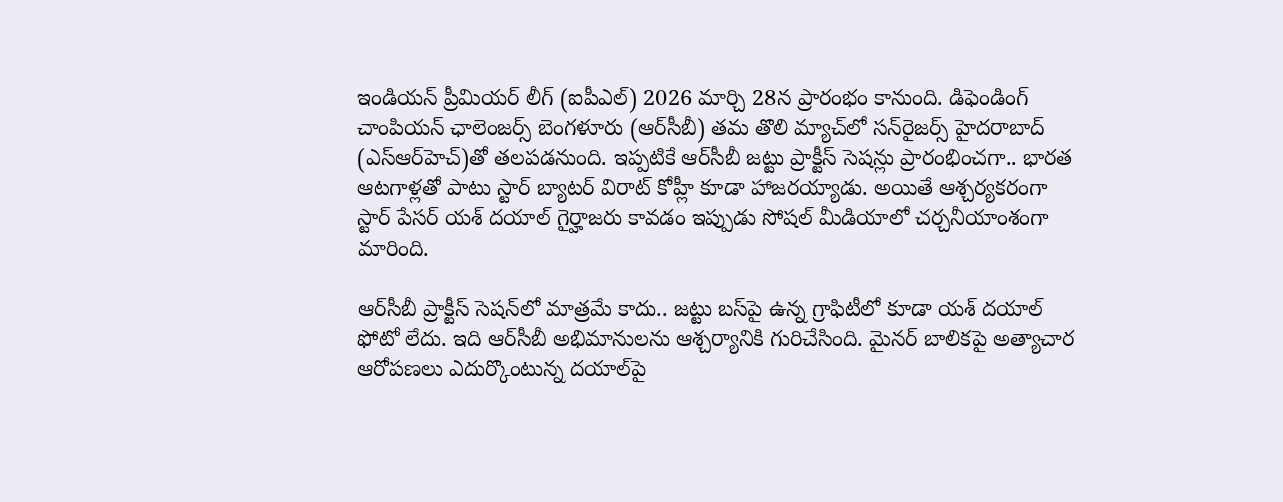ఇండియన్ ప్రీమియర్ లీగ్ (ఐపీఎల్) 2026 మార్చి 28న ప్రారంభం కానుంది. డిఫెండింగ్ చాంపియన్ ఛాలెంజర్స్ బెంగళూరు (ఆర్‌సీబీ) తమ తొలి మ్యాచ్‌లో సన్‌రైజర్స్‌ హైదరాబాద్‌ (ఎస్‌ఆర్‌హెచ్‌)తో తలపడనుంది. ఇప్పటికే ఆర్‌సీబీ జట్టు ప్రాక్టీస్ సెషన్లు ప్రారంభించగా.. భారత ఆటగాళ్లతో పాటు స్టార్ బ్యాటర్ విరాట్ కోహ్లీ కూడా హాజరయ్యాడు. అయితే ఆశ్చర్యకరంగా స్టార్ పేసర్ యశ్ దయాల్‌ గైర్హాజరు కావడం ఇప్పుడు సోషల్ మీడియాలో చర్చనీయాంశంగా మారింది.

ఆర్‌సీబీ ప్రాక్టీస్ సెషన్‌లో మాత్రమే కాదు.. జట్టు బస్‌పై ఉన్న గ్రాఫిటీలో కూడా యశ్ దయాల్ ఫోటో లేదు. ఇది ఆర్‌సీబీ అభిమానులను ఆశ్చర్యానికి గురిచేసింది. మైనర్ బాలికపై అత్యాచార ఆరోపణలు ఎదుర్కొంటున్న దయాల్‌పై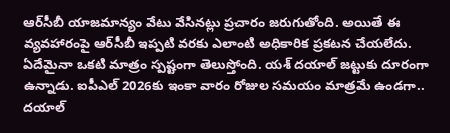ఆర్‌సీబీ యాజమాన్యం వేటు వేసినట్లు ప్రచారం జరుగుతోంది. అయితే ఈ వ్యవహారంపై ఆర్‌సీబీ ఇప్పటి వరకు ఎలాంటి అధికారిక ప్రకటన చేయలేదు. ఏదేమైనా ఒకటి మాత్రం స్పష్టంగా తెలుస్తోంది. యశ్ దయాల్ జట్టుకు దూరంగా ఉన్నాడు. ఐపీఎల్ 2026కు ఇంకా వారం రోజుల సమయం మాత్రమే ఉండగా.. దయాల్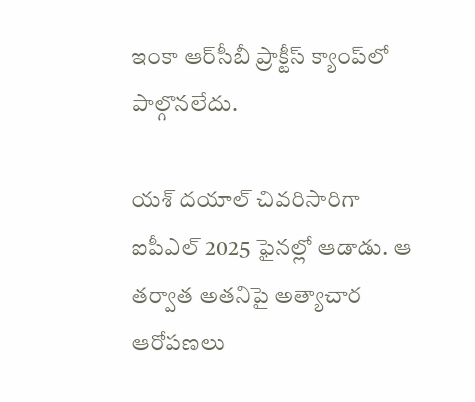ఇంకా ఆర్‌సీబీ ప్రాక్టీస్ క్యాంప్‌లో పాల్గొనలేదు.

యశ్ దయాల్ చివరిసారిగా ఐపీఎల్ 2025 ఫైనల్లో ఆడాడు. ఆ తర్వాత అతనిపై అత్యాచార ఆరోపణలు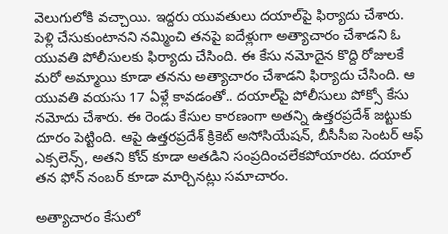వెలుగులోకి వచ్చాయి. ఇద్దరు యువతులు దయాల్‌పై ఫిర్యాదు చేశారు. పెళ్లి చేసుకుంటానని నమ్మించి తనపై ఐదేళ్లుగా అత్యాచారం చేశాడని ఓ యువతి పోలీసులకు ఫిర్యాదు చేసింది. ఈ కేసు నమోదైన కొద్ది రోజులకే మరో అమ్మాయి కూడా తనను అత్యాచారం చేశాడని ఫిర్యాదు చేసింది. ఆ యువతి వయసు 17 ఏళ్లే కావడంతో.. దయాల్‌పై పోలీసులు పోక్సో కేసు నమోదు చేశారు. ఈ రెండు కేసుల కారణంగా అతన్ని ఉత్తరప్రదేశ్ జట్టుకు దూరం పెట్టింది. ఆపై ఉత్తరప్రదేశ్ క్రికెట్ అసోసియేషన్, బీసీసీఐ సెంటర్ ఆఫ్ ఎక్సలెన్స్, అతని కోచ్ కూడా అతడిని సంప్రదించలేకపోయారట. దయాల్‌ తన ఫోన్ నంబర్ కూడా మార్చినట్లు సమాచారం.

అత్యాచారం కేసులో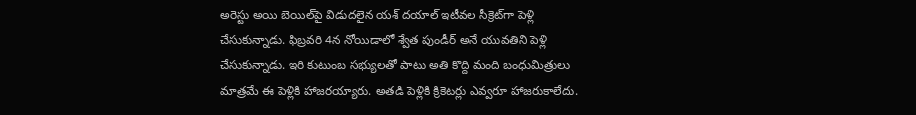అరెస్టు అయి బెయిల్‌పై విడుదలైన యశ్ దయాల్ ఇటీవల సీక్రెట్‌గా పెళ్లి చేసుకున్నాడు. ఫిబ్రవరి 4న నోయిడాలో శ్వేత పుండీర్ అనే యువతిని పెళ్లి చేసుకున్నాడు. ఇరి కుటుంబ సభ్యులతో పాటు అతి కొద్ది మంది బంధుమిత్రులు మాత్రమే ఈ పెళ్లికి హాజరయ్యారు. అతడి పెళ్లికి క్రికెటర్లు ఎవ్వరూ హాజరుకాలేదు.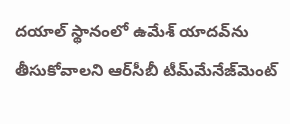దయాల్ స్థానంలో ఉమేశ్ యాదవ్‌ను తీసుకోవాలని ఆర్‌సీబీ టీమ్‌మేనేజ్‌మెంట్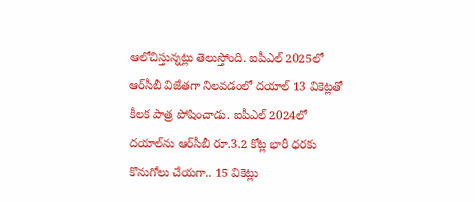ఆలోచిస్తున్నట్లు తెలుస్తోంది. ఐపీఎల్ 2025లో ఆర్‌సీబీ విజేతగా నిలవడంలో దయాల్ 13 వికెట్లతో కీలక పాత్ర పోషించాడు. ఐపీఎల్ 2024లో దయాల్‌ను ఆర్‌సీబీ రూ.3.2 కోట్ల భారీ ధరకు కొనుగోలు చేయగా.. 15 వికెట్లు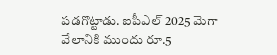పడగొట్టాడు. ఐపీఎల్ 2025 మెగా వేలానికి ముందు రూ.5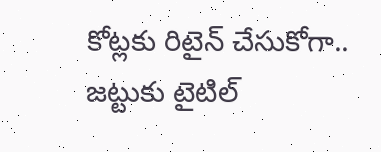కోట్లకు రిటైన్ చేసుకోగా.. జట్టుకు టైటిల్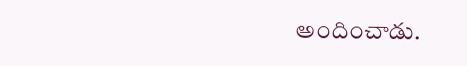అందించాడు.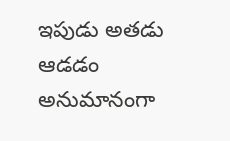ఇపుడు అతడు ఆడడం అనుమానంగా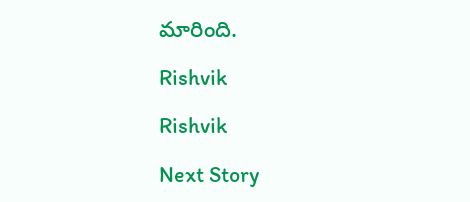మారింది.

Rishvik

Rishvik

Next Story